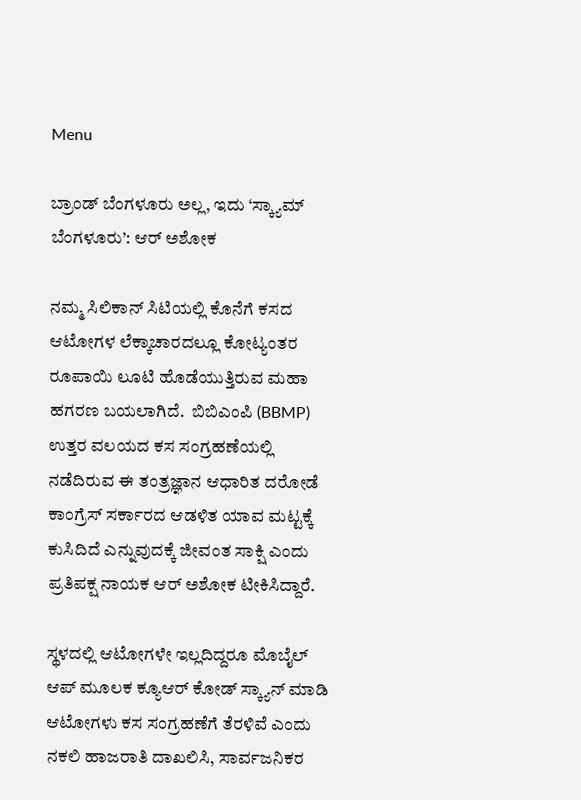Menu

ಬ್ರಾಂಡ್ ಬೆಂಗಳೂರು ಅಲ್ಲ, ಇದು ‘ಸ್ಕ್ಯಾಮ್ ಬೆಂಗಳೂರು’: ಆರ್‌ ಅಶೋಕ

ನಮ್ಮ ಸಿಲಿಕಾನ್ ಸಿಟಿಯಲ್ಲಿ ಕೊನೆಗೆ ಕಸದ ಆಟೋಗಳ ಲೆಕ್ಕಾಚಾರದಲ್ಲೂ ಕೋಟ್ಯಂತರ ರೂಪಾಯಿ ಲೂಟಿ ಹೊಡೆಯುತ್ತಿರುವ ಮಹಾ ಹಗರಣ ಬಯಲಾಗಿದೆ.  ಬಿಬಿಎಂಪಿ (BBMP) ಉತ್ತರ ವಲಯದ ಕಸ ಸಂಗ್ರಹಣೆಯಲ್ಲಿ ನಡೆದಿರುವ ಈ ತಂತ್ರಜ್ಞಾನ ಆಧಾರಿತ ದರೋಡೆ ಕಾಂಗ್ರೆಸ್ ಸರ್ಕಾರದ ಆಡಳಿತ ಯಾವ ಮಟ್ಟಕ್ಕೆ ಕುಸಿದಿದೆ ಎನ್ನುವುದಕ್ಕೆ ಜೀವಂತ ಸಾಕ್ಷಿ ಎಂದು ಪ್ರತಿಪಕ್ಷ ನಾಯಕ ಆರ್‌ ಅಶೋಕ ಟೀಕಿಸಿದ್ದಾರೆ.

ಸ್ಥಳದಲ್ಲಿ ಆಟೋಗಳೇ ಇಲ್ಲದಿದ್ದರೂ ಮೊಬೈಲ್ ಆಪ್ ಮೂಲಕ ಕ್ಯೂಆರ್ ಕೋಡ್ ಸ್ಕ್ಯಾನ್ ಮಾಡಿ ಆಟೋಗಳು ಕಸ ಸಂಗ್ರಹಣೆಗೆ ತೆರಳಿವೆ ಎಂದು ನಕಲಿ ಹಾಜರಾತಿ ದಾಖಲಿಸಿ, ಸಾರ್ವಜನಿಕರ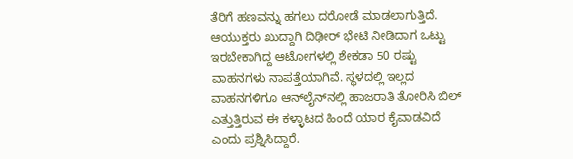ತೆರಿಗೆ ಹಣವನ್ನು ಹಗಲು ದರೋಡೆ ಮಾಡಲಾಗುತ್ತಿದೆ. ಆಯುಕ್ತರು ಖುದ್ದಾಗಿ ದಿಢೀರ್ ಭೇಟಿ ನೀಡಿದಾಗ ಒಟ್ಟು ಇರಬೇಕಾಗಿದ್ದ ಆಟೋಗಳಲ್ಲಿ ಶೇಕಡಾ 50 ರಷ್ಟು ವಾಹನಗಳು ನಾಪತ್ತೆಯಾಗಿವೆ. ಸ್ಥಳದಲ್ಲಿ ಇಲ್ಲದ ವಾಹನಗಳಿಗೂ ಆನ್‌ಲೈನ್‌ನಲ್ಲಿ ಹಾಜರಾತಿ ತೋರಿಸಿ ಬಿಲ್ ಎತ್ತುತ್ತಿರುವ ಈ ಕಳ್ಳಾಟದ ಹಿಂದೆ ಯಾರ ಕೈವಾಡವಿದೆ ಎಂದು ಪ್ರಶ್ನಿಸಿದ್ದಾರೆ.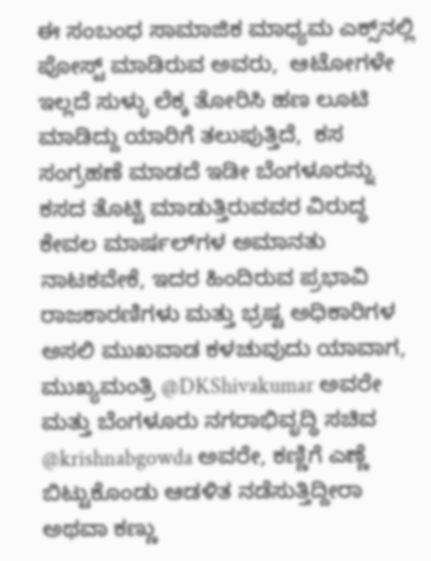ಈ ಸಂಬಂಧ ಸಾಮಾಜಿಕ ಮಾಧ್ಯಮ ಎಕ್ಸ್‌ನಲ್ಲಿ ಪೋಸ್ಟ್‌ ಮಾಡಿರುವ ಅವರು,  ಆಟೋಗಳೇ ಇಲ್ಲದೆ ಸುಳ್ಳು ಲೆಕ್ಕ ತೋರಿಸಿ ಹಣ ಲೂಟಿ ಮಾಡಿದ್ದು ಯಾರಿಗೆ ತಲುಪುತ್ತಿದೆ,  ಕಸ ಸಂಗ್ರಹಣೆ ಮಾಡದೆ ಇಡೀ ಬೆಂಗಳೂರನ್ನು ಕಸದ ತೊಟ್ಟಿ ಮಾಡುತ್ತಿರುವವರ ವಿರುದ್ಧ ಕೇವಲ ಮಾರ್ಷಲ್‌ಗಳ ಅಮಾನತು ನಾಟಕವೇಕೆ, ಇದರ ಹಿಂದಿರುವ ಪ್ರಭಾವಿ ರಾಜಕಾರಣಿಗಳು ಮತ್ತು ಭ್ರಷ್ಟ ಅಧಿಕಾರಿಗಳ ಅಸಲಿ ಮುಖವಾಡ ಕಳಚುವುದು ಯಾವಾಗ, ಮುಖ್ಯಮಂತ್ರಿ @DKShivakumar ಅವರೇ ಮತ್ತು ಬೆಂಗಳೂರು ನಗರಾಭಿವೃದ್ಧಿ ಸಚಿವ @krishnabgowda ಅವರೇ, ಕಣ್ಣಿಗೆ ಎಣ್ಣೆ ಬಿಟ್ಟುಕೊಂಡು ಆಡಳಿತ ನಡೆಸುತ್ತಿದ್ದೀರಾ ಅಥವಾ ಕಣ್ಣು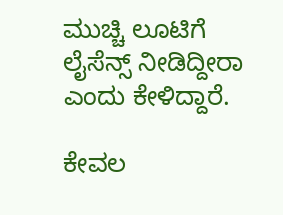ಮುಚ್ಚಿ ಲೂಟಿಗೆ ಲೈಸೆನ್ಸ್ ನೀಡಿದ್ದೀರಾ ಎಂದು ಕೇಳಿದ್ದಾರೆ.

ಕೇವಲ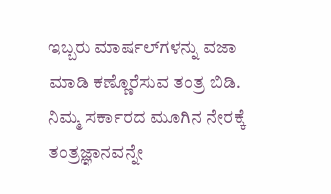ಇಬ್ಬರು ಮಾರ್ಷಲ್‌ಗಳನ್ನು ವಜಾ ಮಾಡಿ ಕಣ್ಣೊರೆಸುವ ತಂತ್ರ ಬಿಡಿ. ನಿಮ್ಮ ಸರ್ಕಾರದ ಮೂಗಿನ ನೇರಕ್ಕೆ ತಂತ್ರಜ್ಞಾನವನ್ನೇ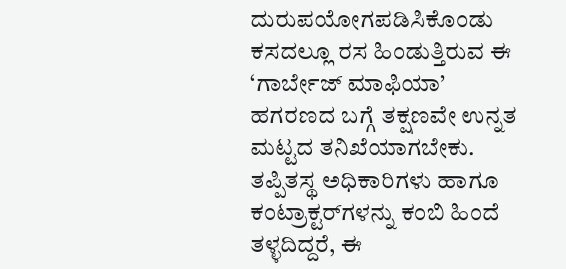ದುರುಪಯೋಗಪಡಿಸಿಕೊಂಡು ಕಸದಲ್ಲೂ ರಸ ಹಿಂಡುತ್ತಿರುವ ಈ ‘ಗಾರ್ಬೇಜ್ ಮಾಫಿಯಾ’ ಹಗರಣದ ಬಗ್ಗೆ ತಕ್ಷಣವೇ ಉನ್ನತ ಮಟ್ಟದ ತನಿಖೆಯಾಗಬೇಕು. ತಪ್ಪಿತಸ್ಥ ಅಧಿಕಾರಿಗಳು ಹಾಗೂ ಕಂಟ್ರಾಕ್ಟರ್‌ಗಳನ್ನು ಕಂಬಿ ಹಿಂದೆ ತಳ್ಳದಿದ್ದರೆ, ಈ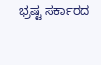ಭ್ರಷ್ಟ ಸರ್ಕಾರದ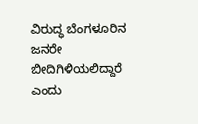ವಿರುದ್ಧ ಬೆಂಗಳೂರಿನ ಜನರೇ ಬೀದಿಗಿಳಿಯಲಿದ್ದಾರೆ ಎಂದು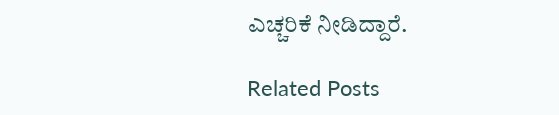ಎಚ್ಚರಿಕೆ ನೀಡಿದ್ದಾರೆ.

Related Posts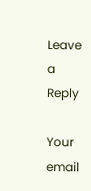Leave a Reply

Your email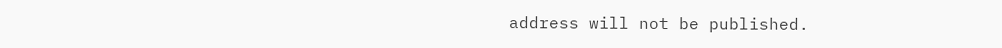address will not be published.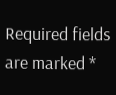Required fields are marked *